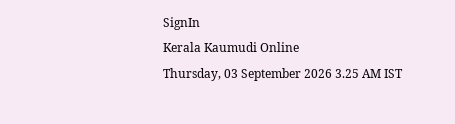SignIn
Kerala Kaumudi Online
Thursday, 03 September 2026 3.25 AM IST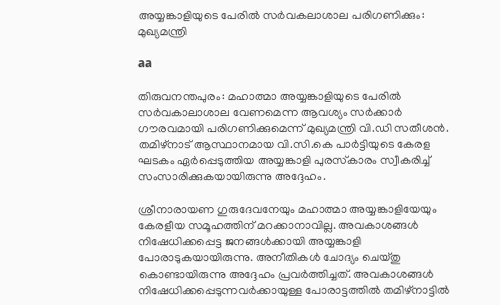അയ്യങ്കാളിയുടെ പേരിൽ സർവകലാശാല പരിഗണിക്കും: മുഖ്യമന്ത്രി

aa

തിരുവനന്തപുരം: മഹാത്മാ അയ്യങ്കാളിയുടെ പേരിൽ സർവകാലാശാല വേണമെന്ന ആവശ്യം സർക്കാർ ഗൗരവമായി പരിഗണിക്കുമെന്ന് മുഖ്യമന്ത്രി വി.ഡി സതീശൻ. തമിഴ്‌നാട് ആസ്ഥാനമായ വി.സി.കെ പാർട്ടിയുടെ കേരള ഘടകം ഏർപ്പെടുത്തിയ അയ്യങ്കാളി പുരസ്‌കാരം സ്വീകരിച്ച് സംസാരിക്കുകയായിരുന്നു അദ്ദേഹം.

ശ്രീനാരായണ ഗുരുദേവനേയും മഹാത്മാ അയ്യങ്കാളിയേയും കേരളീയ സമൂഹത്തിന് മറക്കാനാവില്ല. അവകാശങ്ങൾ നിഷേധിക്കപ്പെട്ട ജനങ്ങൾക്കായി അയ്യങ്കാളി പോരാടുകയായിരുന്നു. അനീതികൾ ചോദ്യം ചെയ്തു കൊണ്ടായിരുന്നു അദ്ദേഹം പ്രവർത്തിച്ചത്. അവകാശങ്ങൾ നിഷേധിക്കപ്പെടുന്നവർക്കായുള്ള പോരാട്ടത്തിൽ തമിഴ്‌നാട്ടിൽ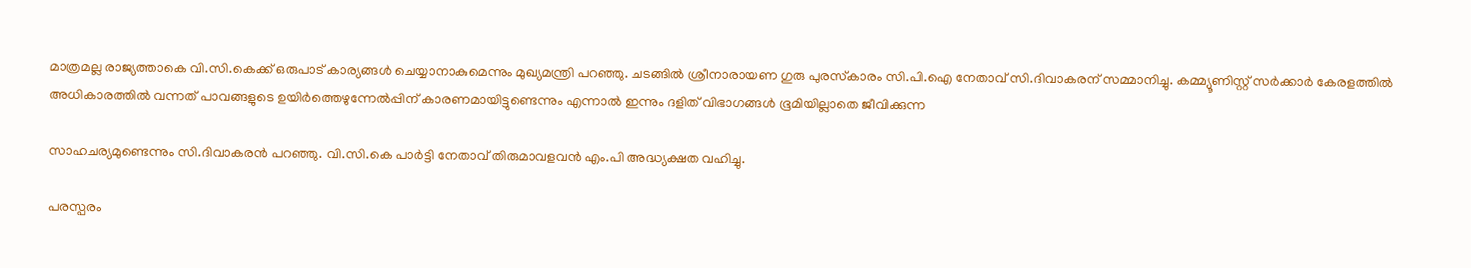മാത്രമല്ല രാജ്യത്താകെ വി.സി.കെക്ക് ഒരുപാട് കാര്യങ്ങൾ ചെയ്യാനാകുമെന്നും മുഖ്യമന്ത്രി പറഞ്ഞു. ചടങ്ങിൽ ശ്രീനാരായണ ഗുരു പുരസ്‌കാരം സി.പി.ഐ നേതാവ് സി.ദിവാകരന് സമ്മാനിച്ചു. കമ്മ്യൂണിസ്റ്റ് സർക്കാർ കേരളത്തിൽ അധികാരത്തിൽ വന്നത് പാവങ്ങളുടെ ഉയിർത്തെഴുന്നേൽപ്പിന് കാരണമായിട്ടുണ്ടെന്നും എന്നാൽ ഇന്നും ദളിത് വിഭാഗങ്ങൾ ഭൂമിയില്ലാതെ ജീവിക്കുന്ന

സാഹചര്യമുണ്ടെന്നും സി.ദിവാകരൻ പറഞ്ഞു. വി.സി.കെ പാർട്ടി നേതാവ് തിരുമാവളവൻ എം.പി അദ്ധ്യക്ഷത വഹിച്ചു.

പരസ്പരം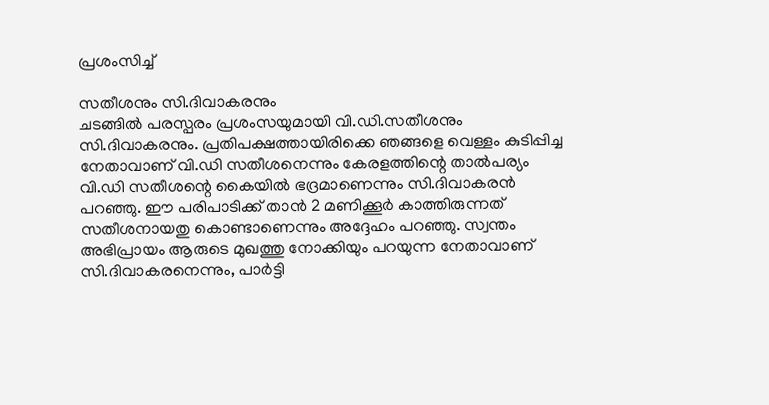പ്രശംസിച്ച്

സതീശനും സി.ദിവാകരനും
ചടങ്ങിൽ പരസ്പരം പ്രശംസയുമായി വി.ഡി.സതീശനും സി.ദിവാകരനും. പ്രതിപക്ഷത്തായിരിക്കെ ഞങ്ങളെ വെള്ളം കുടിപ്പിച്ച നേതാവാണ് വി.ഡി സതീശനെന്നും കേരളത്തിന്റെ താൽപര്യം വി.ഡി സതീശന്റെ കൈയിൽ ഭദ്രമാണെന്നും സി.ദിവാകരൻ പറഞ്ഞു. ഈ പരിപാടിക്ക് താൻ 2 മണിക്കൂർ കാത്തിരുന്നത് സതീശനായതു കൊണ്ടാണെന്നും അദ്ദേഹം പറഞ്ഞു. സ്വന്തം അഭിപ്രായം ആരുടെ മുഖത്തു നോക്കിയും പറയുന്ന നേതാവാണ് സി.ദിവാകരനെന്നും, പാർട്ടി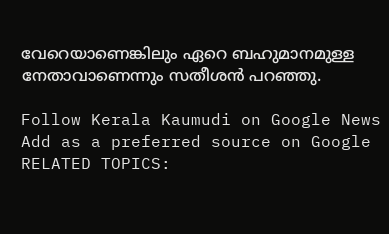വേറെയാണെങ്കിലും ഏറെ ബഹുമാനമുള്ള നേതാവാണെന്നും സതീശൻ പറഞ്ഞു.

Follow Kerala Kaumudi on Google News Add as a preferred source on Google
RELATED TOPICS: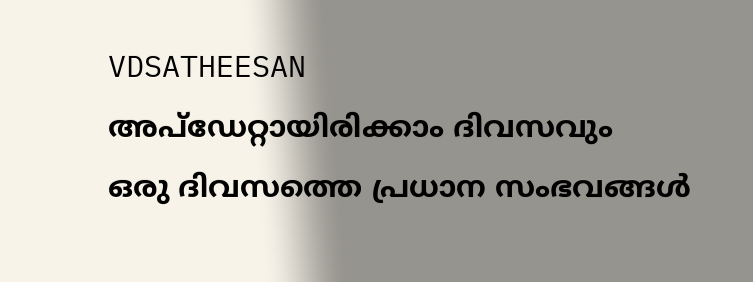VDSATHEESAN
അപ്ഡേറ്റായിരിക്കാം ദിവസവും
ഒരു ദിവസത്തെ പ്രധാന സംഭവങ്ങൾ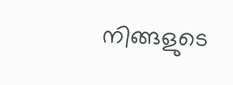നിങ്ങളുടെ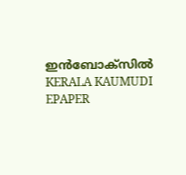ഇൻബോക്സിൽ
KERALA KAUMUDI EPAPER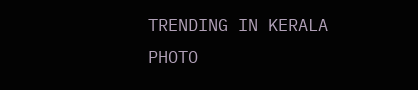TRENDING IN KERALA
PHOTO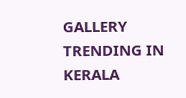GALLERY
TRENDING IN KERALA